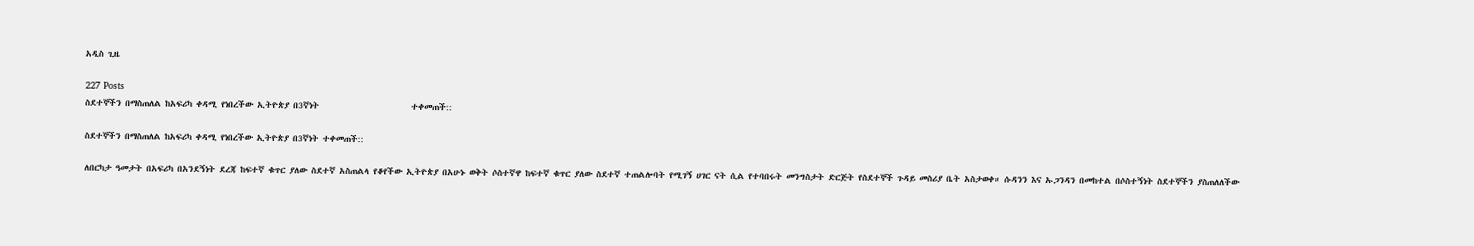አዲስ ጊዜ

227 Posts
ስደተኞችን በማስጠለል ከአፍሪካ ቀዳሚ የነበረችው ኢትዮጵያ በ3ኛነት                       ተቀመጠች::

ስደተኞችን በማስጠለል ከአፍሪካ ቀዳሚ የነበረችው ኢትዮጵያ በ3ኛነት ተቀመጠች::

ለበርካታ ዓመታት በአፍሪካ በአንደኝነት ደረጃ ከፍተኛ ቁጥር ያለው ስደተኛ አስጠልላ የቆየችው ኢትዮጵያ በአሁኑ ወቅት ሶስተኛዋ ከፍተኛ ቁጥር ያለው ስደተኛ ተጠልሎባት የሚገኝ ሀገር ናት ሲል የተባበሩት መንግስታት ድርጅት የስደተኞች ጉዳይ መስሪያ ቤት አስታወቀ። ሱዳንን እና ኡጋንዳን በመከተል በሶስተኝነት ስደተኞችን ያስጠለለችው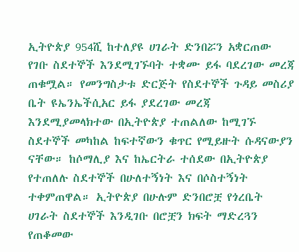ኢትዮጵያ 954ሺ ከተለያዩ ሀገራት ድንበሯን አቋርጠው የገቡ ስደተኞች እንደሚገኙባት ተቋሙ ይፋ ባደረገው መረጃ ጠቁሟል። የመንግስታቱ ድርጅት የስደተኞች ጉዳይ መስሪያ ቤት ዩኤንኤችሲአር ይፋ ያደረገው መረጃ እንደሚያመላክተው በኢትዮጵያ ተጠልለው ከሚገኙ ስደተኞች መካከል ከፍተኛውን ቁጥር የሚይዙት ሱዳናውያን ናቸው። ከሶማሊያ እና ከኤርትራ ተሰደው በኢትዮጵያ የተጠለሉ ስደተኞች በሁለተኝነት እና በሶስተኝነት ተቀምጠዋል። ኢትዮጵያ በሁሉም ድንበሮቿ የጎረቤት ሀገራት ስደተኞች እንዲገቡ በሮቿን ክፍት ማድረጓን የጠቆመው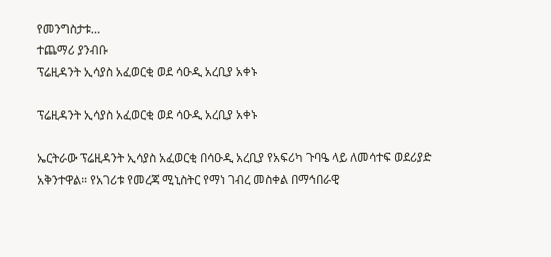የመንግስታቱ…
ተጨማሪ ያንብቡ
ፕሬዚዳንት ኢሳያስ አፈወርቂ ወደ ሳዑዲ አረቢያ አቀኑ

ፕሬዚዳንት ኢሳያስ አፈወርቂ ወደ ሳዑዲ አረቢያ አቀኑ

ኤርትራው ፕሬዚዳንት ኢሳያስ አፈወርቂ በሳዑዲ አረቢያ የአፍሪካ ጉባዔ ላይ ለመሳተፍ ወደሪያድ አቅንተዋል። የአገሪቱ የመረጃ ሚኒስትር የማነ ገብረ መስቀል በማኅበራዊ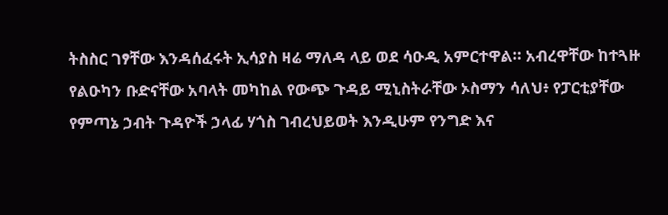ትስስር ገፃቸው እንዳሰፈሩት ኢሳያስ ዛሬ ማለዳ ላይ ወደ ሳዑዲ አምርተዋል። አብረዋቸው ከተጓዙ የልዑካን ቡድናቸው አባላት መካከል የውጭ ጉዳይ ሚኒስትራቸው ኦስማን ሳለህ፥ የፓርቲያቸው የምጣኔ ኃብት ጉዳዮች ኃላፊ ሃጎስ ገብረህይወት እንዲሁም የንግድ እና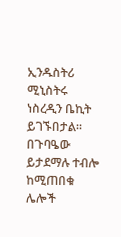ኢንዱስትሪ ሚኒስትሩ ነስረዲን ቤኪት ይገኙበታል። በጉባዔው ይታደማሉ ተብሎ ከሚጠበቁ ሌሎች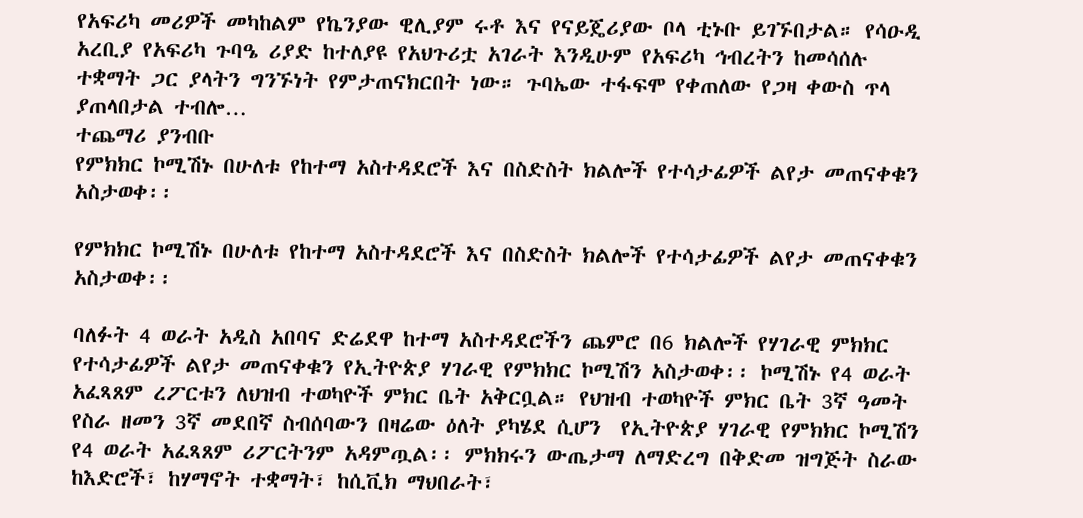የአፍሪካ መሪዎች መካከልም የኬንያው ዊሊያም ሩቶ እና የናይጄሪያው ቦላ ቲኑቡ ይገኙበታል። የሳዑዲ አረቢያ የአፍሪካ ጉባዔ ሪያድ ከተለያዩ የአህጉሪቷ አገራት እንዲሁም የአፍሪካ ኅብረትን ከመሳሰሉ ተቋማት ጋር ያላትን ግንኙነት የምታጠናክርበት ነው። ጉባኤው ተፋፍሞ የቀጠለው የጋዛ ቀውስ ጥላ ያጠላበታል ተብሎ…
ተጨማሪ ያንብቡ
የምክክር ኮሚሽኑ በሁለቱ የከተማ አስተዳደሮች እና በስድስት ክልሎች የተሳታፊዎች ልየታ መጠናቀቁን አስታወቀ፡፡

የምክክር ኮሚሽኑ በሁለቱ የከተማ አስተዳደሮች እና በስድስት ክልሎች የተሳታፊዎች ልየታ መጠናቀቁን አስታወቀ፡፡

ባለፉት 4 ወራት አዲስ አበባና ድሬደዋ ከተማ አስተዳደሮችን ጨምሮ በ6 ክልሎች የሃገራዊ ምክክር የተሳታፊዎች ልየታ መጠናቀቁን የኢትዮጵያ ሃገራዊ የምክክር ኮሚሽን አስታወቀ፡፡ ኮሚሽኑ የ4 ወራት አፈጻጸም ረፖርቱን ለህዝብ ተወካዮች ምክር ቤት አቅርቧል። የህዝብ ተወካዮች ምክር ቤት 3ኛ ዓመት የስራ ዘመን 3ኛ መደበኛ ስብሰባውን በዛሬው ዕለት ያካሄደ ሲሆን  የኢትዮጵያ ሃገራዊ የምክክር ኮሚሽን የ4 ወራት አፈጻጸም ሪፖርትንም አዳምጧል፡፡ ምክክሩን ውጤታማ ለማድረግ በቅድመ ዝግጅት ስራው ከእድሮች፣ ከሃማኖት ተቋማት፣ ከሲቪክ ማህበራት፣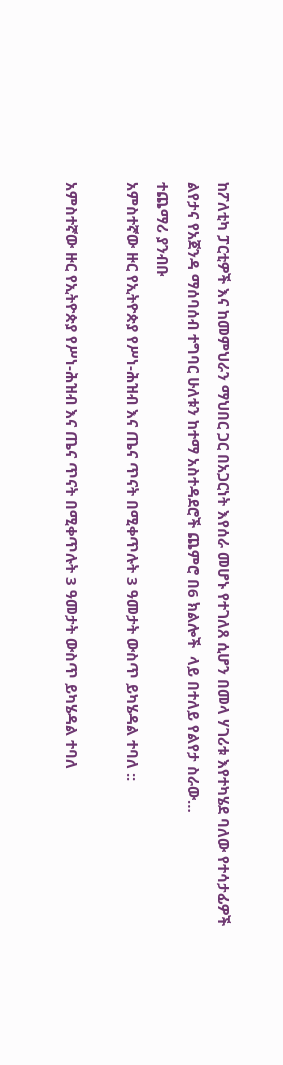ከፖለቲካ ፓርቲዎች እና ከመምህራን ማህበር ጋር በአጋርነት እየሰራ መሆኑ የተገለጸ ሲሆን በመላ ሃገሪቱ እየተካሄደ ባለው የተሳታፊዎች ልየታና የአጀንዳ ማሰባሰብ ተግባር ሁለቱን ከተማ አስተዳደሮች ጨምሮ በ6 ክልሎች  ላይ በተለይ የልየታ ስራው…
ተጨማሪ ያንብቡ
አምስተኛው ዙር የኢትዮጵያ የሥነ-ሕዝብ እና ጤና ጥናት በሚቀጥሉት 3 ዓመታት ውስጥ ይካሄዳል ተባለ ::

አምስተኛው ዙር የኢትዮጵያ የሥነ-ሕዝብ እና ጤና ጥናት በሚቀጥሉት 3 ዓመታት ውስጥ ይካሄዳል ተባለ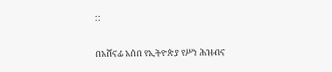::

በአሸናፊ አሰበ የኢትዮጵያ የሥነ ሕዝብና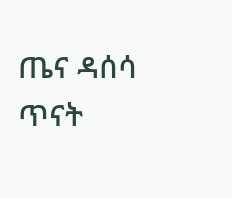ጤና ዳሰሳ ጥናት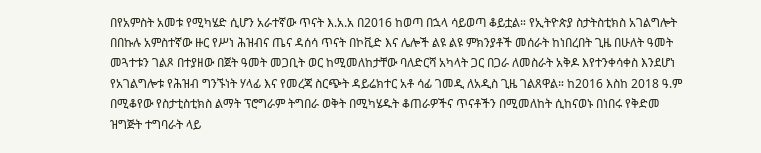በየአምስት አመቱ የሚካሄድ ሲሆን አራተኛው ጥናት እ.አ.አ በ2016 ከወጣ በኋላ ሳይወጣ ቆይቷል። የኢትዮጵያ ስታትስቲክስ አገልግሎት በበኩሉ አምስተኛው ዙር የሥነ ሕዝብና ጤና ዳሰሳ ጥናት በኮቪድ እና ሌሎች ልዩ ልዩ ምክንያቶች መሰራት ከነበረበት ጊዜ በሁለት ዓመት መጓተቱን ገልጾ በተያዘው በጀት ዓመት መጋቢት ወር ከሚመለከታቸው ባለድርሻ አካላት ጋር በጋራ ለመስራት አቅዶ እየተንቀሳቀስ እንደሆነ የአገልግሎቱ የሕዝብ ግንኙነት ሃላፊ እና የመረጃ ስርጭት ዳይሬክተር አቶ ሳፊ ገመዲ ለአዲስ ጊዜ ገልጸዋል። ከ2016 እስከ 2018 ዓ.ም በሚቆየው የስታቲስቲክስ ልማት ፕሮግራም ትግበራ ወቅት በሚካሄዱት ቆጠራዎችና ጥናቶችን በሚመለከት ሲከናወኑ በነበሩ የቅድመ ዝግጅት ተግባራት ላይ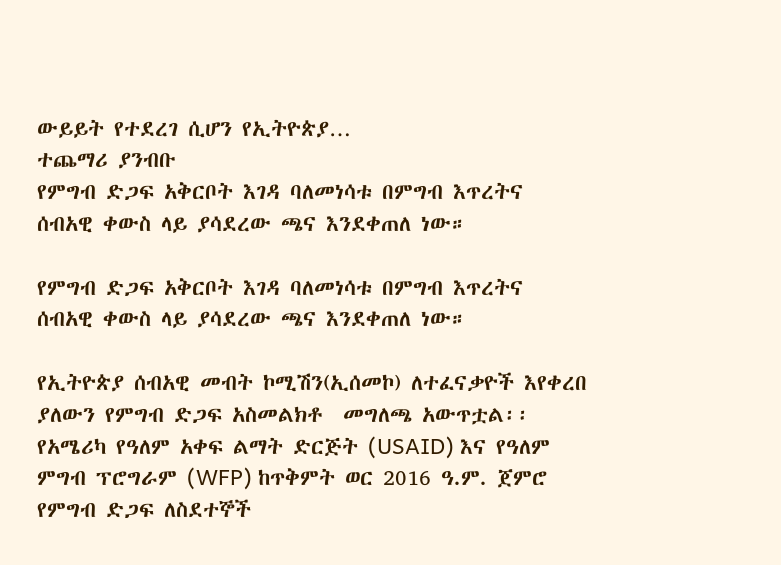ውይይት የተደረገ ሲሆን የኢትዮጵያ…
ተጨማሪ ያንብቡ
የምግብ ድጋፍ አቅርቦት እገዳ ባለመነሳቱ በምግብ እጥረትና ሰብአዊ ቀውስ ላይ ያሳደረው ጫና እንደቀጠለ ነው።

የምግብ ድጋፍ አቅርቦት እገዳ ባለመነሳቱ በምግብ እጥረትና ሰብአዊ ቀውስ ላይ ያሳደረው ጫና እንደቀጠለ ነው።

የኢትዮጵያ ሰብአዊ መብት ኮሚሽን(ኢሰመኮ) ለተፈናቃዮች እየቀረበ ያለውን የምግብ ድጋፍ አስመልክቶ  መግለጫ አውጥቷል፡፡  የአሜሪካ የዓለም አቀፍ ልማት ድርጅት (USAID) እና የዓለም ምግብ ፕሮግራም (WFP) ከጥቅምት ወር 2016 ዓ.ም. ጀምሮ የምግብ ድጋፍ ለስደተኞች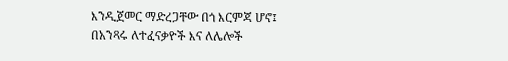እንዲጀመር ማድረጋቸው በጎ እርምጃ ሆኖ፤ በአንጻሩ ለተፈናቃዮች እና ለሌሎች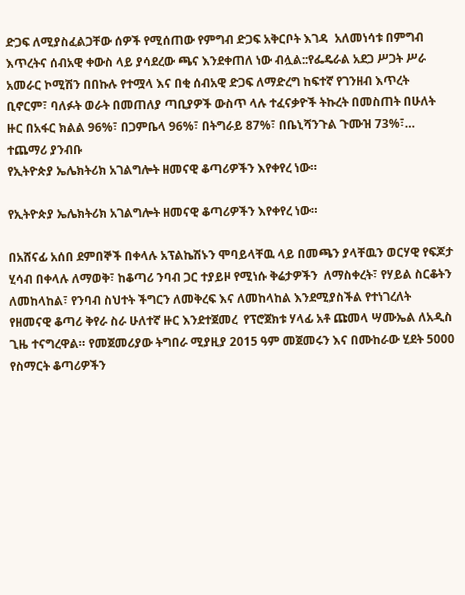ድጋፍ ለሚያስፈልጋቸው ሰዎች የሚሰጠው የምግብ ድጋፍ አቅርቦት እገዳ  አለመነሳቱ በምግብ እጥረትና ሰብአዊ ቀውስ ላይ ያሳደረው ጫና እንደቀጠለ ነው ብሏል::የፌዴራል አደጋ ሥጋት ሥራ አመራር ኮሚሽን በበኩሉ የተሟላ እና በቂ ሰብአዊ ድጋፍ ለማድረግ ከፍተኛ የገንዘብ እጥረት ቢኖርም፣ ባለፉት ወራት በመጠለያ ጣቢያዎች ውስጥ ላሉ ተፈናቃዮች ትኩረት በመስጠት በሁለት ዙር በአፋር ክልል 96%፣ በጋምቤላ 96%፣ በትግራይ 87%፣ በቤኒሻንጉል ጉሙዝ 73%፣…
ተጨማሪ ያንብቡ
የኢትዮጵያ ኤሌክትሪክ አገልግሎት ዘመናዊ ቆጣሪዎችን እየቀየረ ነው።

የኢትዮጵያ ኤሌክትሪክ አገልግሎት ዘመናዊ ቆጣሪዎችን እየቀየረ ነው።

በአሸናፊ አሰበ ደምበኞች በቀላሉ አፕልኬሽኑን ሞባይላቸዉ ላይ በመጫን ያላቸዉን ወርሃዊ የፍጆታ ሂሳብ በቀላሉ ለማወቅ፣ ከቆጣሪ ንባብ ጋር ተያይዞ የሚነሱ ቅሬታዎችን  ለማስቀረት፣ የሃይል ስርቆትን ለመከላከል፣ የንባብ ስህተት ችግርን ለመቅረፍ እና ለመከላከል እንደሚያስችል የተነገረለት የዘመናዊ ቆጣሪ ቅየራ ስራ ሁለተኛ ዙር እንደተጀመረ  የፕሮጀክቱ ሃላፊ አቶ ጩመላ ሣሙኤል ለአዲስ ጊዜ ተናግረዋል። የመጀመሪያው ትግበራ ሚያዚያ 2015 ዓም መጀመሩን እና በሙከራው ሂደት 5000 የስማርት ቆጣሪዎችን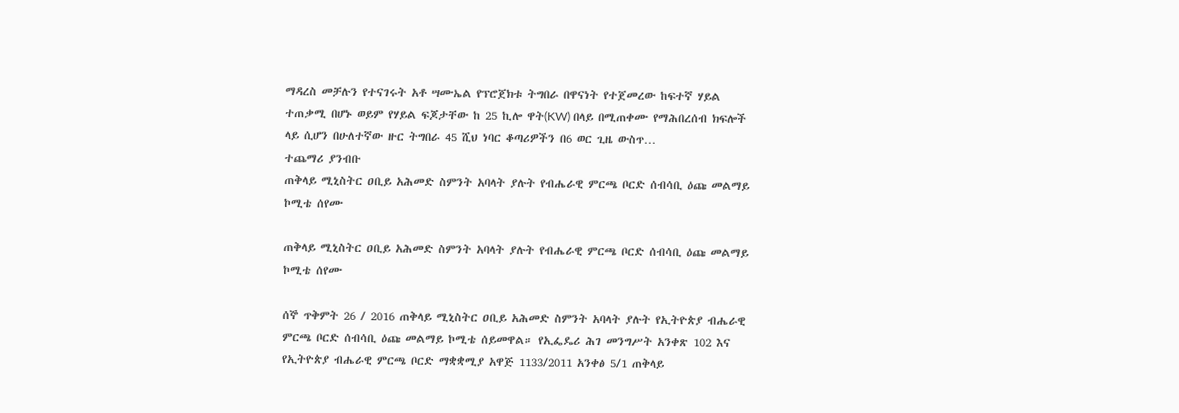ማዳረስ መቻሉን የተናገሩት አቶ ሣሙኤል የፕሮጀክቱ ትግበራ በዋናነት የተጀመረው ከፍተኛ ሃይል ተጠቃሚ በሆኑ ወይም የሃይል ፍጆታቸው ከ 25 ኪሎ ዋት(KW) በላይ በሚጠቀሙ የማሕበረሰብ ክፍሎች ላይ ሲሆን በሁለተኛው ዙር ትግበራ 45 ሺህ ነባር ቆጣሪዎችን በ6 ወር ጊዜ ውስጥ…
ተጨማሪ ያንብቡ
ጠቅላይ ሚኒስትር ዐቢይ አሕመድ ስምንት አባላት ያሉት የብሔራዊ ምርጫ ቦርድ ሰብሳቢ ዕጩ መልማይ ኮሚቴ ሰየሙ

ጠቅላይ ሚኒስትር ዐቢይ አሕመድ ስምንት አባላት ያሉት የብሔራዊ ምርጫ ቦርድ ሰብሳቢ ዕጩ መልማይ ኮሚቴ ሰየሙ

ሰኞ ጥቅምት 26 / 2016 ጠቅላይ ሚኒስትር ዐቢይ አሕመድ ስምንት አባላት ያሉት የኢትዮጵያ ብሔራዊ ምርጫ ቦርድ ሰብሳቢ ዕጩ መልማይ ኮሚቴ ሰይመዋል። የኢፌዴሪ ሕገ መንግሥት አንቀጽ 102 እና የኢትዮጵያ ብሔራዊ ምርጫ ቦርድ ማቋቋሚያ አዋጅ 1133/2011 አንቀፅ 5/1 ጠቅላይ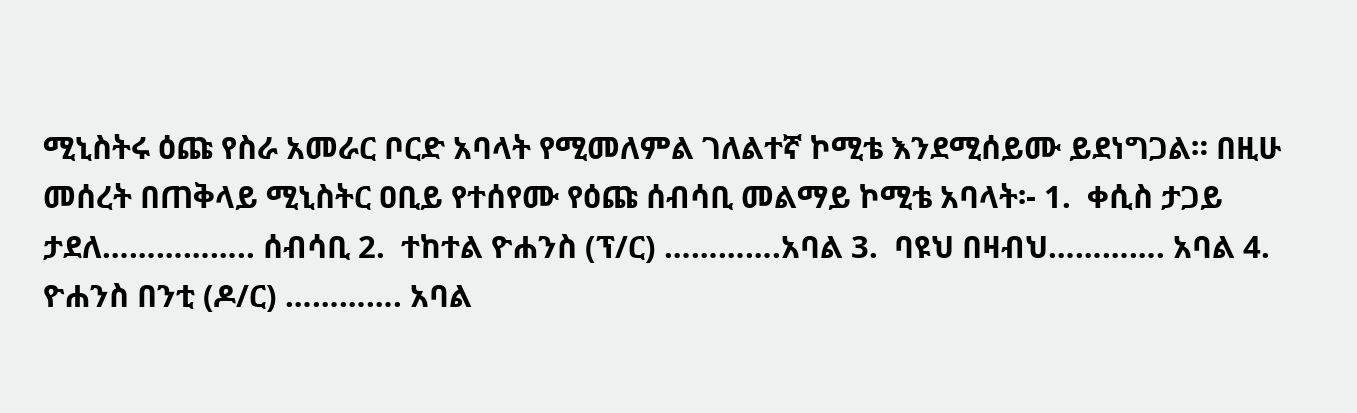ሚኒስትሩ ዕጩ የስራ አመራር ቦርድ አባላት የሚመለምል ገለልተኛ ኮሚቴ እንደሚሰይሙ ይደነግጋል። በዚሁ መሰረት በጠቅላይ ሚኒስትር ዐቢይ የተሰየሙ የዕጩ ሰብሳቢ መልማይ ኮሚቴ አባላት፡- 1.  ቀሲስ ታጋይ ታደለ…………….. ሰብሳቢ 2.  ተከተል ዮሐንስ (ፕ/ር) ………….አባል 3.  ባዩህ በዛብህ…………. አባል 4.  ዮሐንስ በንቲ (ዶ/ር) …………. አባል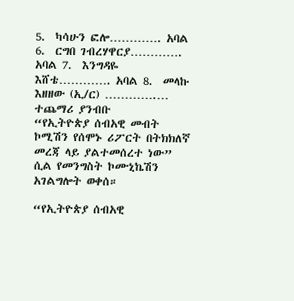5.  ካሳሁን ፎሎ…………. አባል 6.  ርግበ ገብረሃዋርያ…………. አባል 7.  እንግዳዬ እሸቴ…………. አባል 8.  መላኩ እዘዘው (ኢ/ር) ………….…
ተጨማሪ ያንብቡ
“የኢትዮጵያ ሰብአዊ መብት ኮሚሽን የሰሞኑ ሪፖርት በትክክለኛ መረጃ ላይ ያልተመሰረተ ነው” ሲል የመንግስት ኮሙኒኬሽን አገልግሎት ወቀሰ።

“የኢትዮጵያ ሰብአዊ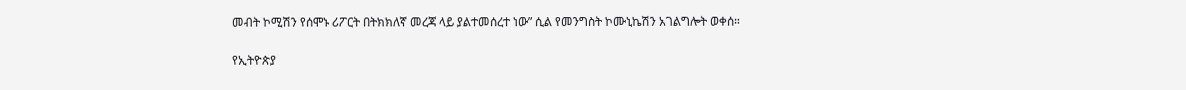መብት ኮሚሽን የሰሞኑ ሪፖርት በትክክለኛ መረጃ ላይ ያልተመሰረተ ነው” ሲል የመንግስት ኮሙኒኬሽን አገልግሎት ወቀሰ።

የኢትዮጵያ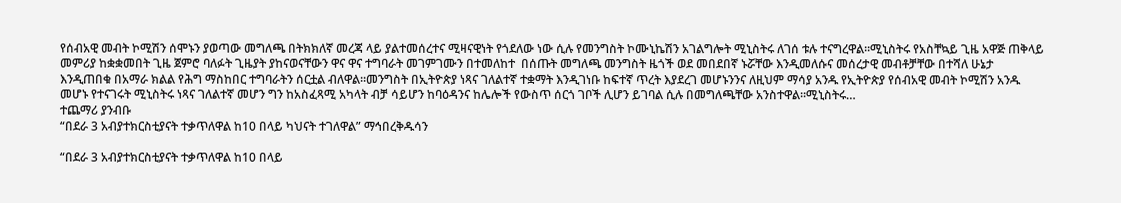የሰብአዊ መብት ኮሚሽን ሰሞኑን ያወጣው መግለጫ በትክክለኛ መረጃ ላይ ያልተመሰረተና ሚዛናዊነት የጎደለው ነው ሲሉ የመንግስት ኮሙኒኬሽን አገልግሎት ሚኒስትሩ ለገሰ ቱሉ ተናግረዋል፡፡ሚኒስትሩ የአስቸኳይ ጊዜ አዋጅ ጠቅላይ መምሪያ ከቋቋመበት ጊዜ ጀምሮ ባለፉት ጊዜያት ያከናወናቸውን ዋና ዋና ተግባራት መገምገሙን በተመለከተ  በሰጡት መግለጫ መንግስት ዜጎች ወደ መበደበኛ ኑሯቸው እንዲመለሱና መሰረታዊ መብቶቻቸው በተሻለ ሁኔታ እንዲጠበቁ በአማራ ክልል የሕግ ማስከበር ተግባራትን ሰርቷል ብለዋል፡፡መንግስት በኢትዮጵያ ነጻና ገለልተኛ ተቋማት እንዲገነቡ ከፍተኛ ጥረት እያደረገ መሆኑንንና ለዚህም ማሳያ አንዱ የኢትዮጵያ የሰብአዊ መብት ኮሚሽን አንዱ መሆኑ የተናገሩት ሚኒስትሩ ነጻና ገለልተኛ መሆን ግን ከአስፈጻሚ አካላት ብቻ ሳይሆን ከባዕዳንና ከሌሎች የውስጥ ሰርጎ ገቦች ሊሆን ይገባል ሲሉ በመግለጫቸው አንስተዋል፡፡ሚኒስትሩ…
ተጨማሪ ያንብቡ
“በደራ 3 አብያተክርስቲያናት ተቃጥለዋል ከ10 በላይ ካህናት ተገለዋል” ማኅበረቅዱሳን

“በደራ 3 አብያተክርስቲያናት ተቃጥለዋል ከ10 በላይ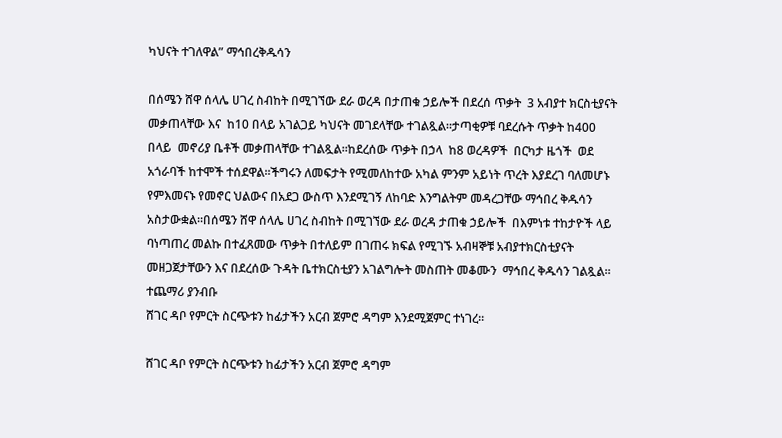ካህናት ተገለዋል” ማኅበረቅዱሳን

በሰሜን ሸዋ ሰላሌ ሀገረ ስብከት በሚገኘው ደራ ወረዳ በታጠቁ ኃይሎች በደረሰ ጥቃት  3 አብያተ ክርስቲያናት መቃጠላቸው እና  ከ10 በላይ አገልጋይ ካህናት መገደላቸው ተገልጿል።ታጣቂዎቹ ባደረሱት ጥቃት ከ400 በላይ  መኖሪያ ቤቶች መቃጠላቸው ተገልጿል።ከደረሰው ጥቃት በኃላ  ከ8 ወረዳዎች  በርካታ ዜጎች  ወደ አጎራባች ከተሞች ተሰደዋል፡፡ችግሩን ለመፍታት የሚመለከተው አካል ምንም አይነት ጥረት እያደረገ ባለመሆኑ የምእመናኑ የመኖር ህልውና በአደጋ ውስጥ እንደሚገኝ ለከባድ እንግልትም መዳረጋቸው ማኅበረ ቅዱሳን አስታውቋል።በሰሜን ሸዋ ሰላሌ ሀገረ ስብከት በሚገኘው ደራ ወረዳ ታጠቁ ኃይሎች  በእምነቱ ተከታዮች ላይ ባነጣጠረ መልኩ በተፈጸመው ጥቃት በተለይም በገጠሩ ክፍል የሚገኙ አብዛኞቹ አብያተክርስቲያናት መዘጋጀታቸውን እና በደረሰው ጉዳት ቤተክርስቲያን አገልግሎት መስጠት መቆሙን  ማኅበረ ቅዱሳን ገልጿል።
ተጨማሪ ያንብቡ
ሸገር ዳቦ የምርት ስርጭቱን ከፊታችን አርብ ጀምሮ ዳግም እንደሚጀምር ተነገረ።

ሸገር ዳቦ የምርት ስርጭቱን ከፊታችን አርብ ጀምሮ ዳግም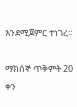እንደሚጀምር ተነገረ።

ማክሰኞ ጥቅምት 20 ቀን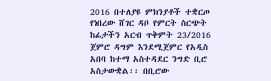2016 በተለያዩ ምክንያቶች ተቋርጦ የነበረው ሸገር ዳቦ የምርት ስርጭት ከፊታችን አርብ ጥቅምት 23/2016 ጀምሮ ዳግም እንደሚጀምር የአዲስ አበባ ከተማ አስተዳደር ንግድ ቢሮ አስታውቋል፡፡ በቢሮው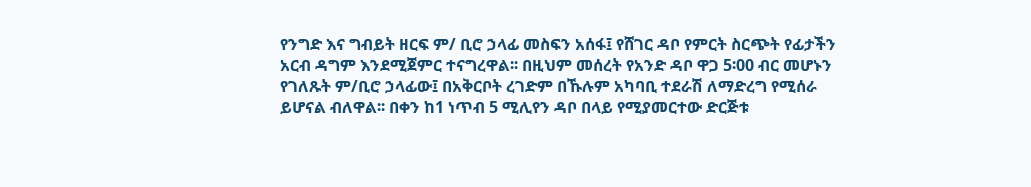የንግድ እና ግብይት ዘርፍ ም/ ቢሮ ኃላፊ መስፍን አሰፋ፤ የሸገር ዳቦ የምርት ስርጭት የፊታችን አርብ ዳግም እንደሚጀምር ተናግረዋል፡፡ በዚህም መሰረት የአንድ ዳቦ ዋጋ 5፡00 ብር መሆኑን የገለጹት ም/ቢሮ ኃላፊው፤ በአቅርቦት ረገድም በኹሉም አካባቢ ተደራሽ ለማድረግ የሚሰራ ይሆናል ብለዋል፡፡ በቀን ከ1 ነጥብ 5 ሚሊየን ዳቦ በላይ የሚያመርተው ድርጅቱ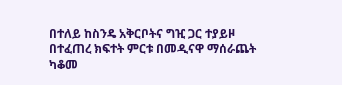በተለይ ከስንዴ አቅርቦትና ግዢ ጋር ተያይዞ በተፈጠረ ክፍተት ምርቱ በመዲናዋ ማሰራጨት ካቆመ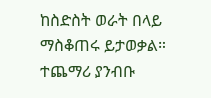ከስድስት ወራት በላይ ማስቆጠሩ ይታወቃል።
ተጨማሪ ያንብቡ